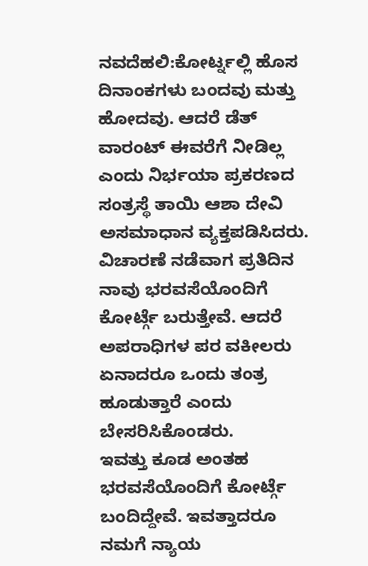ನವದೆಹಲಿ:ಕೋರ್ಟ್ನಲ್ಲಿ ಹೊಸ ದಿನಾಂಕಗಳು ಬಂದವು ಮತ್ತು ಹೋದವು. ಆದರೆ ಡೆತ್ ವಾರಂಟ್ ಈವರೆಗೆ ನೀಡಿಲ್ಲ ಎಂದು ನಿರ್ಭಯಾ ಪ್ರಕರಣದ ಸಂತ್ರಸ್ಥೆ ತಾಯಿ ಆಶಾ ದೇವಿ ಅಸಮಾಧಾನ ವ್ಯಕ್ತಪಡಿಸಿದರು.
ವಿಚಾರಣೆ ನಡೆವಾಗ ಪ್ರತಿದಿನ ನಾವು ಭರವಸೆಯೊಂದಿಗೆ ಕೋರ್ಟ್ಗೆ ಬರುತ್ತೇವೆ. ಆದರೆ ಅಪರಾಧಿಗಳ ಪರ ವಕೀಲರು ಏನಾದರೂ ಒಂದು ತಂತ್ರ ಹೂಡುತ್ತಾರೆ ಎಂದು ಬೇಸರಿಸಿಕೊಂಡರು.
ಇವತ್ತು ಕೂಡ ಅಂತಹ ಭರವಸೆಯೊಂದಿಗೆ ಕೋರ್ಟ್ಗೆ ಬಂದಿದ್ದೇವೆ. ಇವತ್ತಾದರೂ ನಮಗೆ ನ್ಯಾಯ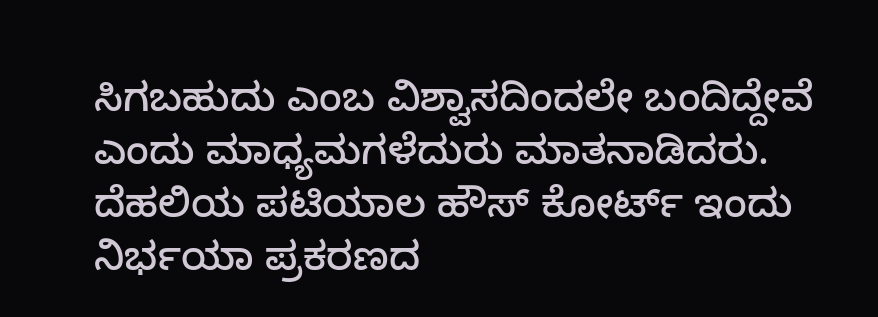ಸಿಗಬಹುದು ಎಂಬ ವಿಶ್ವಾಸದಿಂದಲೇ ಬಂದಿದ್ದೇವೆ ಎಂದು ಮಾಧ್ಯಮಗಳೆದುರು ಮಾತನಾಡಿದರು.
ದೆಹಲಿಯ ಪಟಿಯಾಲ ಹೌಸ್ ಕೋರ್ಟ್ ಇಂದು ನಿರ್ಭಯಾ ಪ್ರಕರಣದ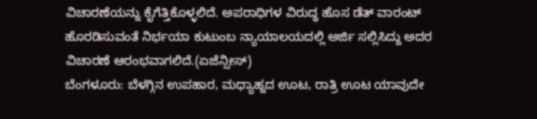ವಿಚಾರಣೆಯನ್ನು ಕೈಗೆತ್ತಿಕೊಳ್ಳಲಿದೆ. ಅಪರಾಧಿಗಳ ವಿರುದ್ಧ ಹೊಸ ಡೆತ್ ವಾರಂಟ್ ಹೊರಡಿಸುವಂತೆ ನಿರ್ಭಯಾ ಕುಟುಂಬ ನ್ಯಾಯಾಲಯದಲ್ಲಿ ಅರ್ಜಿ ಸಲ್ಲಿಸಿದ್ದು ಅದರ ವಿಚಾರಣೆ ಆರಂಭವಾಗಲಿದೆ.(ಏಜೆನ್ಸೀಸ್)
ಬೆಂಗಳೂರು: ಬೆಳಗ್ಗಿನ ಉಪಹಾರ, ಮಧ್ಯಾಹ್ನದ ಊಟ, ರಾತ್ರಿ ಊಟ ಯಾವುದೇ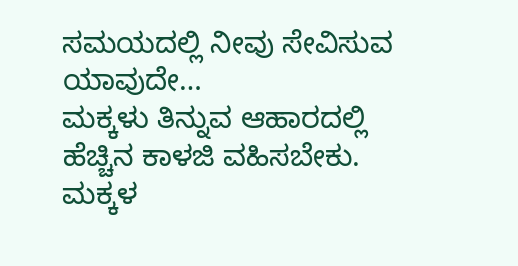ಸಮಯದಲ್ಲಿ ನೀವು ಸೇವಿಸುವ ಯಾವುದೇ…
ಮಕ್ಕಳು ತಿನ್ನುವ ಆಹಾರದಲ್ಲಿ ಹೆಚ್ಚಿನ ಕಾಳಜಿ ವಹಿಸಬೇಕು. ಮಕ್ಕಳ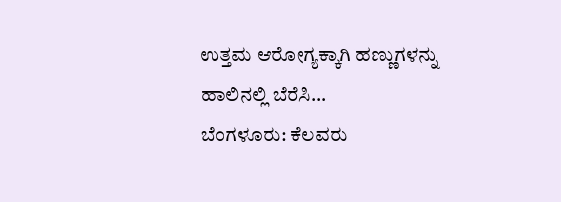ಉತ್ತಮ ಆರೋಗ್ಯಕ್ಕಾಗಿ ಹಣ್ಣುಗಳನ್ನು ಹಾಲಿನಲ್ಲಿ ಬೆರೆಸಿ…
ಬೆಂಗಳೂರು: ಕೆಲವರು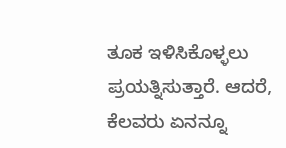ತೂಕ ಇಳಿಸಿಕೊಳ್ಳಲು ಪ್ರಯತ್ನಿಸುತ್ತಾರೆ. ಆದರೆ, ಕೆಲವರು ಏನನ್ನೂ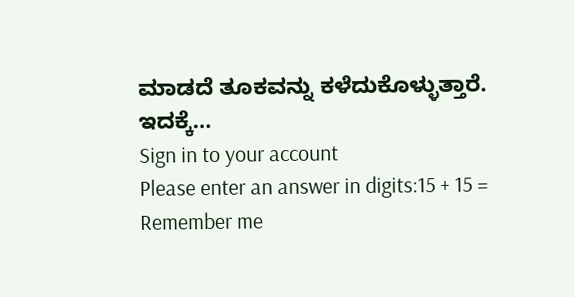ಮಾಡದೆ ತೂಕವನ್ನು ಕಳೆದುಕೊಳ್ಳುತ್ತಾರೆ. ಇದಕ್ಕೆ…
Sign in to your account
Please enter an answer in digits:15 + 15 =
Remember me